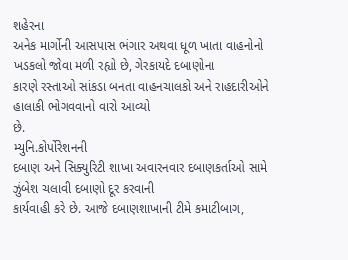શહેરના
અનેક માર્ગોની આસપાસ ભંગાર અથવા ધૂળ ખાતા વાહનોનો ખડકલો જોવા મળી રહ્યો છે, ગેરકાયદે દબાણોના
કારણે રસ્તાઓ સાંકડા બનતા વાહનચાલકો અને રાહદારીઓને હાલાકી ભોગવવાનો વારો આવ્યો
છે.
મ્યુનિ.કોર્પોરેશનની
દબાણ અને સિક્યુરિટી શાખા અવારનવાર દબાણકર્તાઓ સામે ઝુંબેશ ચલાવી દબાણો દૂર કરવાની
કાર્યવાહી કરે છે. આજે દબાણશાખાની ટીમે કમાટીબાગ,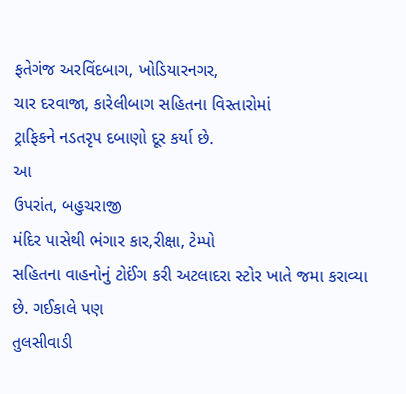ફતેગંજ અરવિંદબાગ, ખોડિયારનગર,
ચાર દરવાજા, કારેલીબાગ સહિતના વિસ્તારોમાં
ટ્રાફિકને નડતરૃપ દબાણો દૂર કર્યા છે.
આ
ઉપરાંત, બહુચરાજી
મંદિર પાસેથી ભંગાર કાર,રીક્ષા, ટેમ્પો
સહિતના વાહનોનું ટોઈંગ કરી અટલાદરા સ્ટોર ખાતે જમા કરાવ્યા છે. ગઈકાલે પણ
તુલસીવાડી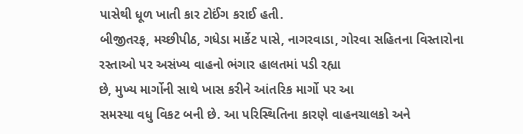પાસેથી ધૂળ ખાતી કાર ટોઈંગ કરાઈ હતી.
બીજીતરફ, મચ્છીપીઠ, ગધેડા માર્કેટ પાસે, નાગરવાડા, ગોરવા સહિતના વિસ્તારોના રસ્તાઓ પર અસંખ્ય વાહનો ભંગાર હાલતમાં પડી રહ્યા
છે, મુખ્ય માર્ગોની સાથે ખાસ કરીને આંતરિક માર્ગો પર આ
સમસ્યા વધુ વિકટ બની છે. આ પરિસ્થિતિના કારણે વાહનચાલકો અને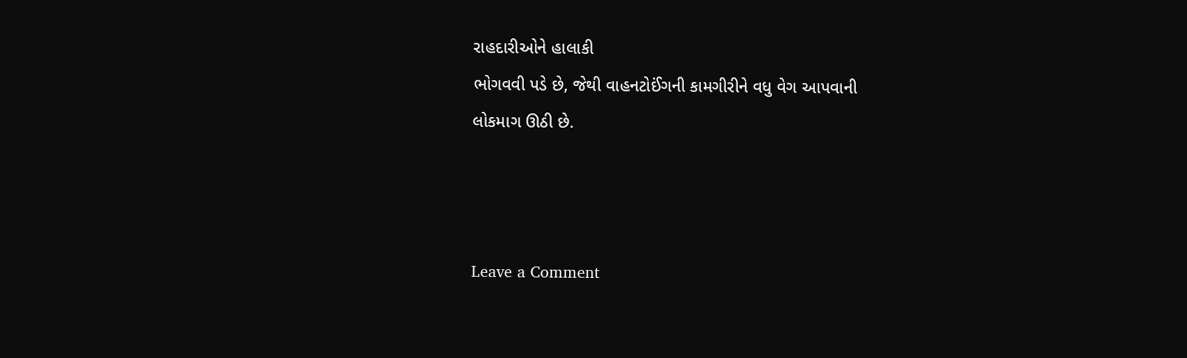રાહદારીઓને હાલાકી
ભોગવવી પડે છે, જેથી વાહનટોઈંગની કામગીરીને વધુ વેગ આપવાની
લોકમાગ ઊઠી છે.



Leave a Comment